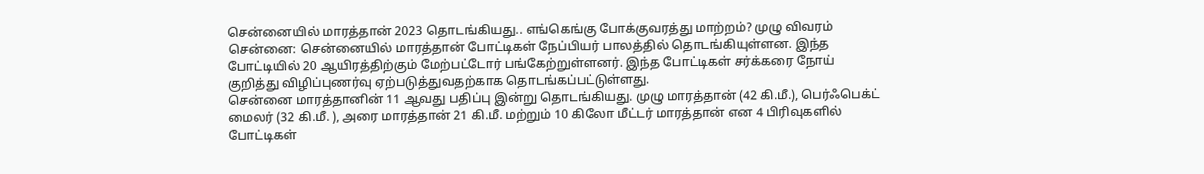சென்னையில் மாரத்தான் 2023 தொடங்கியது.. எங்கெங்கு போக்குவரத்து மாற்றம்? முழு விவரம்
சென்னை: சென்னையில் மாரத்தான் போட்டிகள் நேப்பியர் பாலத்தில் தொடங்கியுள்ளன. இந்த போட்டியில் 20 ஆயிரத்திற்கும் மேற்பட்டோர் பங்கேற்றுள்ளனர். இந்த போட்டிகள் சர்க்கரை நோய் குறித்து விழிப்புணர்வு ஏற்படுத்துவதற்காக தொடங்கப்பட்டுள்ளது.
சென்னை மாரத்தானின் 11 ஆவது பதிப்பு இன்று தொடங்கியது. முழு மாரத்தான் (42 கி.மீ.), பெர்ஃபெக்ட் மைலர் (32 கி.மீ. ), அரை மாரத்தான் 21 கி.மீ. மற்றும் 10 கிலோ மீட்டர் மாரத்தான் என 4 பிரிவுகளில் போட்டிகள்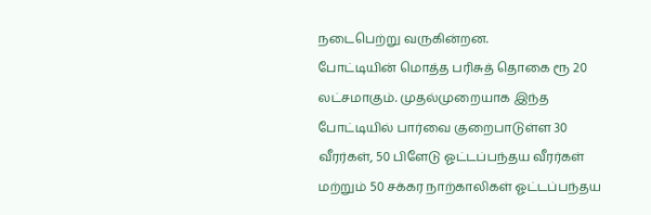நடைபெற்று வருகின்றன.
போட்டியின் மொத்த பரிசுத் தொகை ரூ 20 லட்சமாகும். முதல்முறையாக இந்த போட்டியில் பார்வை குறைபாடுள்ள 30 வீரர்கள், 50 பிளேடு ஓட்டப்பந்தய வீரர்கள் மற்றும் 50 சக்கர நாற்காலிகள் ஓட்டப்பந்தய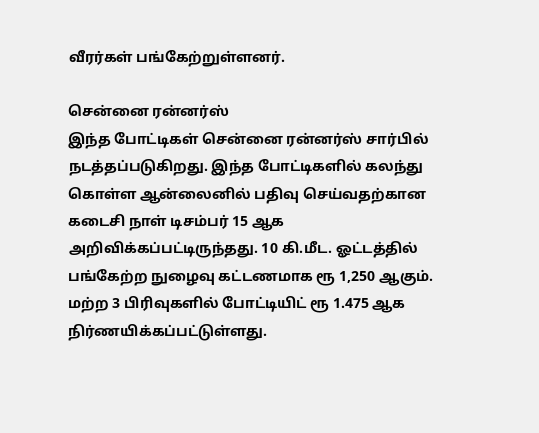வீரர்கள் பங்கேற்றுள்ளனர்.

சென்னை ரன்னர்ஸ்
இந்த போட்டிகள் சென்னை ரன்னர்ஸ் சார்பில் நடத்தப்படுகிறது. இந்த போட்டிகளில் கலந்து கொள்ள ஆன்லைனில் பதிவு செய்வதற்கான கடைசி நாள் டிசம்பர் 15 ஆக அறிவிக்கப்பட்டிருந்தது. 10 கி.மீட. ஓட்டத்தில் பங்கேற்ற நுழைவு கட்டணமாக ரூ 1,250 ஆகும். மற்ற 3 பிரிவுகளில் போட்டியிட் ரூ 1.475 ஆக நிர்ணயிக்கப்பட்டுள்ளது.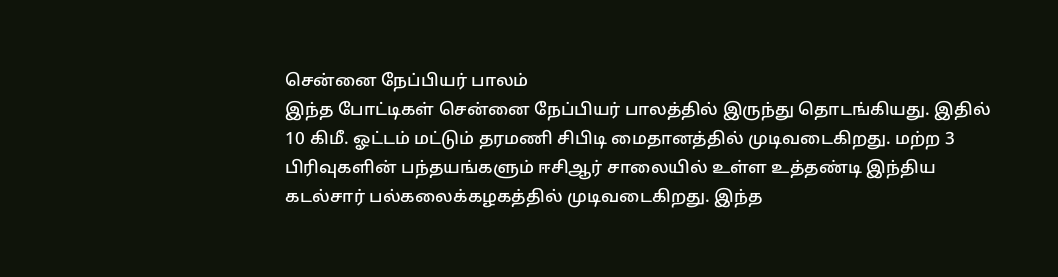சென்னை நேப்பியர் பாலம்
இந்த போட்டிகள் சென்னை நேப்பியர் பாலத்தில் இருந்து தொடங்கியது. இதில் 10 கிமீ. ஓட்டம் மட்டும் தரமணி சிபிடி மைதானத்தில் முடிவடைகிறது. மற்ற 3 பிரிவுகளின் பந்தயங்களும் ஈசிஆர் சாலையில் உள்ள உத்தண்டி இந்திய கடல்சார் பல்கலைக்கழகத்தில் முடிவடைகிறது. இந்த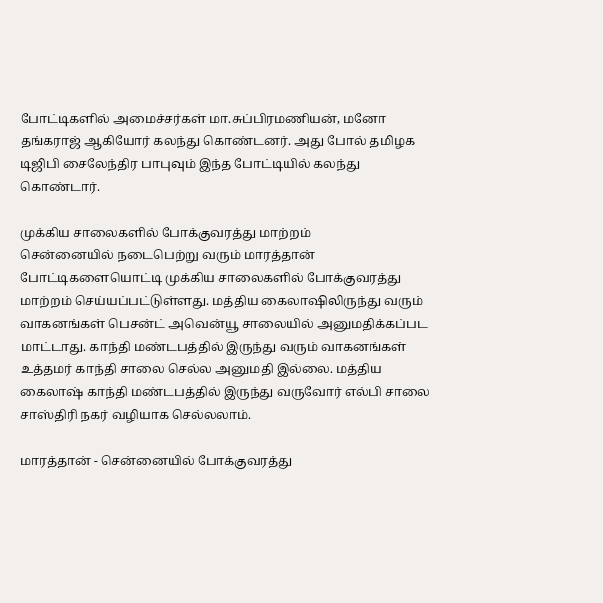போட்டிகளில் அமைச்சர்கள் மா.சுப்பிரமணியன், மனோ தங்கராஜ் ஆகியோர் கலந்து கொண்டனர். அது போல் தமிழக டிஜிபி சைலேந்திர பாபுவும் இந்த போட்டியில் கலந்து கொண்டார்.

முக்கிய சாலைகளில் போக்குவரத்து மாற்றம்
சென்னையில் நடைபெற்று வரும் மாரத்தான் போட்டிகளையொட்டி முக்கிய சாலைகளில் போக்குவரத்து மாற்றம் செய்யப்பட்டுள்ளது. மத்திய கைலாஷிலிருந்து வரும் வாகனங்கள் பெசன்ட் அவென்யூ சாலையில் அனுமதிக்கப்பட மாட்டாது. காந்தி மண்டபத்தில் இருந்து வரும் வாகனங்கள் உத்தமர் காந்தி சாலை செல்ல அனுமதி இல்லை. மத்திய கைலாஷ் காந்தி மண்டபத்தில் இருந்து வருவோர் எல்பி சாலை சாஸ்திரி நகர் வழியாக செல்லலாம்.

மாரத்தான் - சென்னையில் போக்குவரத்து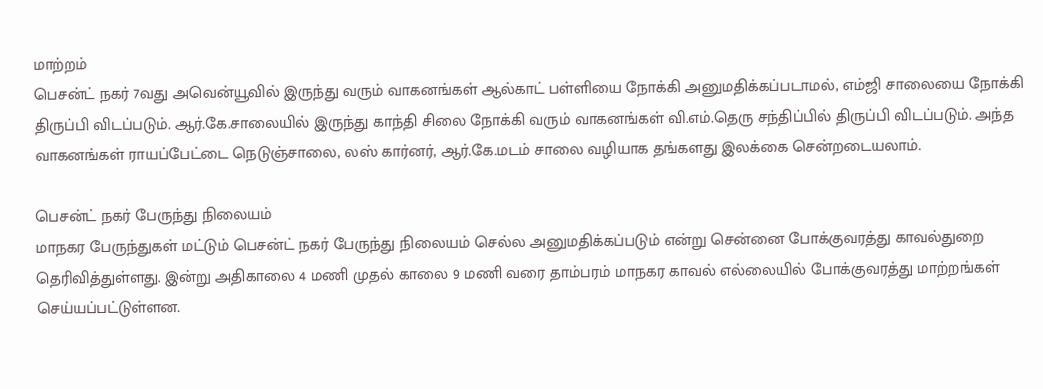மாற்றம்
பெசன்ட் நகர் 7வது அவென்யூவில் இருந்து வரும் வாகனங்கள் ஆல்காட் பள்ளியை நோக்கி அனுமதிக்கப்படாமல், எம்ஜி சாலையை நோக்கி திருப்பி விடப்படும். ஆர்.கே.சாலையில் இருந்து காந்தி சிலை நோக்கி வரும் வாகனங்கள் வி.எம்.தெரு சந்திப்பில் திருப்பி விடப்படும். அந்த வாகனங்கள் ராயப்பேட்டை நெடுஞ்சாலை, லஸ் கார்னர், ஆர்.கே.மடம் சாலை வழியாக தங்களது இலக்கை சென்றடையலாம்.

பெசன்ட் நகர் பேருந்து நிலையம்
மாநகர பேருந்துகள் மட்டும் பெசன்ட் நகர் பேருந்து நிலையம் செல்ல அனுமதிக்கப்படும் என்று சென்னை போக்குவரத்து காவல்துறை தெரிவித்துள்ளது. இன்று அதிகாலை 4 மணி முதல் காலை 9 மணி வரை தாம்பரம் மாநகர காவல் எல்லையில் போக்குவரத்து மாற்றங்கள் செய்யப்பட்டுள்ளன.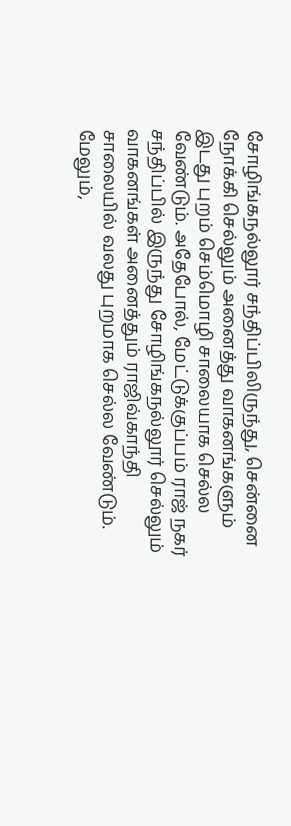சோழிங்கநல்லூர் சந்திப்பிலிருந்து, சென்னை நோக்கி செல்லும் அனைத்து வாகனங்களும் இடது புறம் செம்மொழி சாலையாக செல்ல வேண்டும். அதேபோல், மேட்டுக்குப்பம் ராஜ் நகர் சந்திப்பில் இருந்து சோழிங்கநல்லூர் செல்லும் வாகனங்கள் அனைத்தும் ராஜிவ்காந்தி சாலையில் வலது புறமாக செல்ல வேண்டும். மேலும்,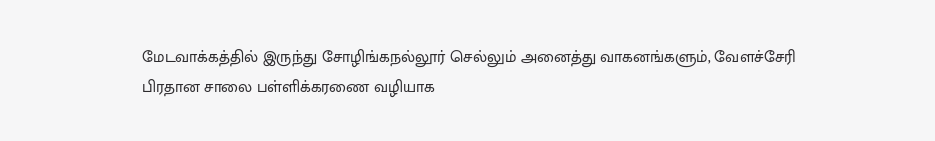மேடவாக்கத்தில் இருந்து சோழிங்கநல்லூர் செல்லும் அனைத்து வாகனங்களும், வேளச்சேரி பிரதான சாலை பள்ளிக்கரணை வழியாக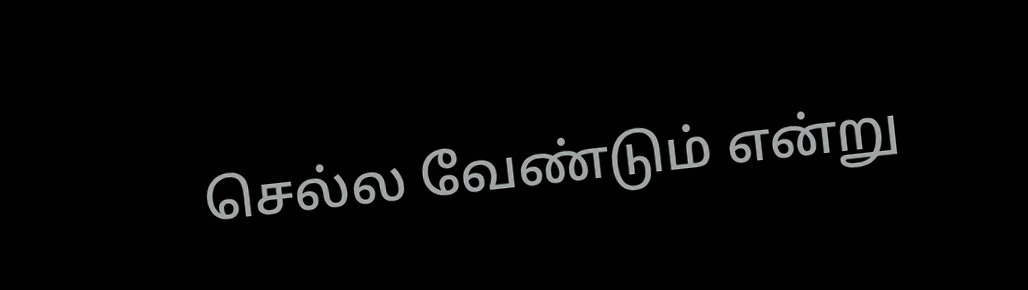செல்ல வேண்டும் என்று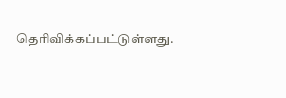தெரிவிக்கப்பட்டுள்ளது.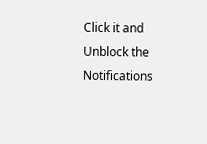Click it and Unblock the Notifications